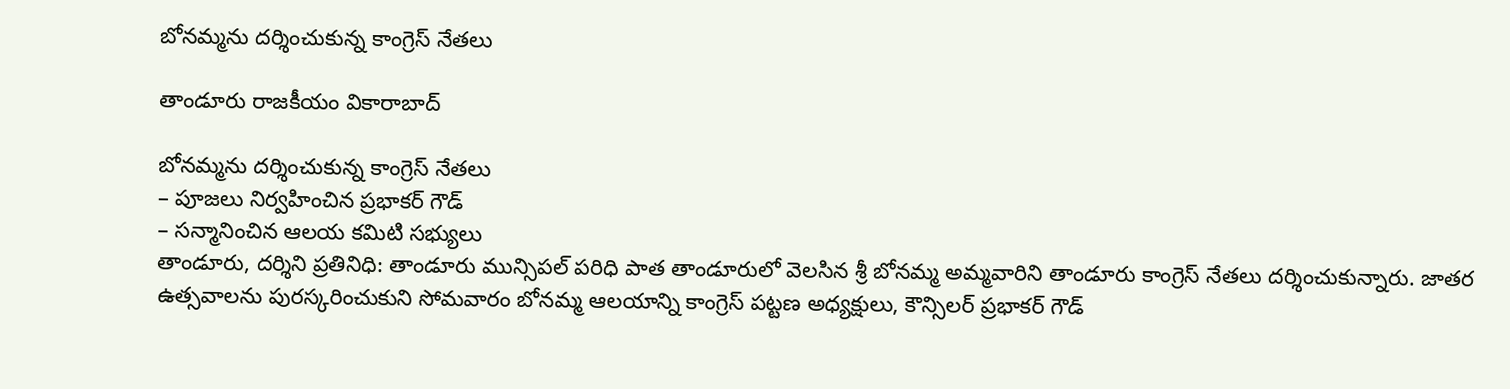బోనమ్మను దర్శించుకున్న కాంగ్రెస్ నేతలు

తాండూరు రాజకీయం వికారాబాద్

బోనమ్మను దర్శించుకున్న కాంగ్రెస్ నేతలు
– పూజలు నిర్వహించిన ప్రభాకర్ గౌడ్
– సన్మానించిన ఆలయ కమిటి సభ్యులు
తాండూరు, దర్శిని ప్రతినిధి: తాండూరు మున్సిపల్ పరిధి పాత తాండూరులో వెలసిన శ్రీ బోనమ్మ అమ్మవారిని తాండూరు కాంగ్రెస్ నేతలు దర్శించుకున్నారు. జాతర ఉత్సవాలను పురస్కరించుకుని సోమవారం బోనమ్మ ఆలయాన్ని కాంగ్రెస్ పట్టణ అధ్యక్షులు, కౌన్సిలర్ ప్రభాకర్ గౌడ్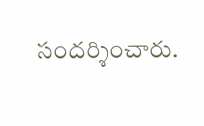సందర్శించారు.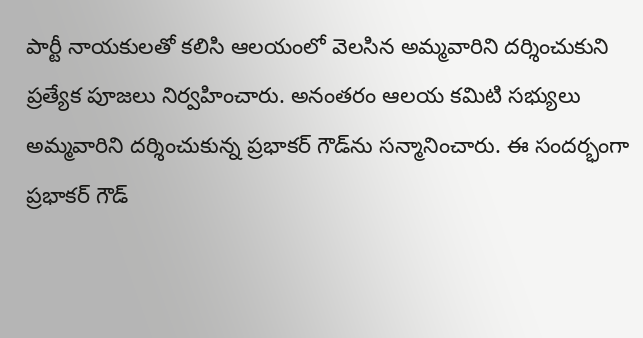పార్టీ నాయకులతో కలిసి ఆలయంలో వెలసిన అమ్మవారిని దర్శించుకుని ప్రత్యేక పూజలు నిర్వహించారు. అనంతరం ఆలయ కమిటి సభ్యులు అమ్మవారిని దర్శించుకున్న ప్రభాకర్‌ గౌడ్‌ను సన్మానించారు. ఈ సందర్భంగా ప్రభాకర్ గౌడ్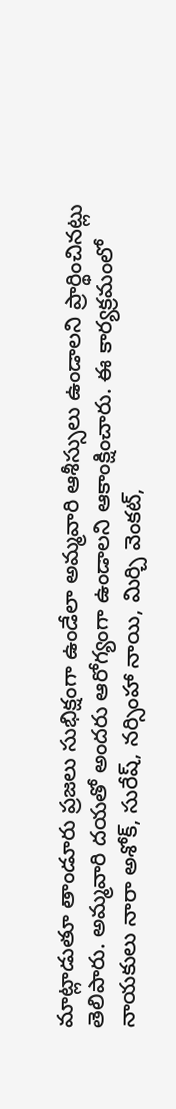మాట్లాడుతూ తాండూరు ప్రజలు సుభిక్షంగా ఉండేలా అమ్మవారి ఆశీస్సులు ఉండాలని ప్రార్థించినట్లు తెలిపారు. అమ్మవారి దయతో అందరు ఆరోగ్యంగా ఉండాలని ఆకాంక్షించారు. ఈ కార్యక్రమంలో నాయకులు నారా అశోక్, సురేష్, నర్సింహా నాయి, మిర్చి వెంకట్,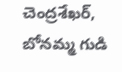చెంద్రశేఖర్, బోనమ్మ గుడి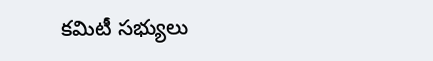కమిటీ సభ్యులు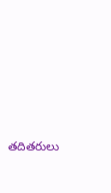తదితరులు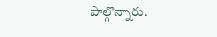పాల్గొన్నారు.